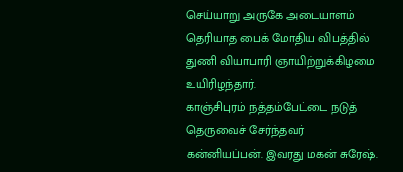செய்யாறு அருகே அடையாளம் தெரியாத பைக் மோதிய விபத்தில் துணி வியாபாரி ஞாயிற்றுக்கிழமை உயிரிழந்தார்.
காஞ்சிபுரம் நத்தம்பேட்டை நடுத் தெருவைச் சேர்ந்தவர் கன்னியப்பன். இவரது மகன் சுரேஷ்.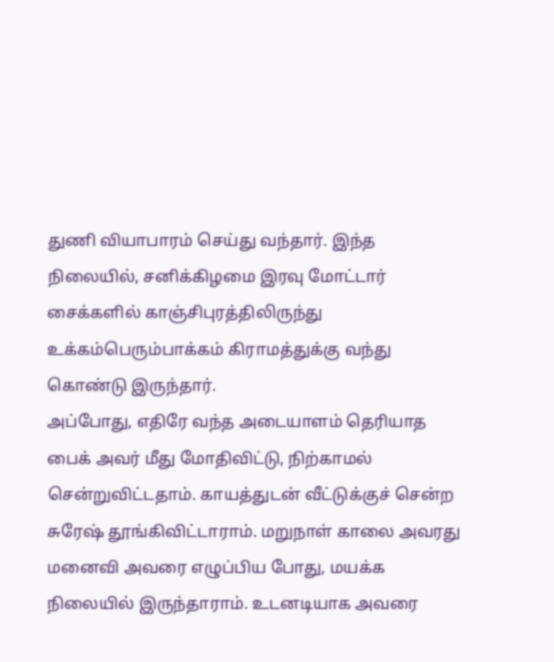துணி வியாபாரம் செய்து வந்தார். இந்த நிலையில், சனிக்கிழமை இரவு மோட்டார் சைக்களில் காஞ்சிபுரத்திலிருந்து உக்கம்பெரும்பாக்கம் கிராமத்துக்கு வந்து கொண்டு இருந்தார்.
அப்போது, எதிரே வந்த அடையாளம் தெரியாத பைக் அவர் மீது மோதிவிட்டு, நிற்காமல் சென்றுவிட்டதாம். காயத்துடன் வீட்டுக்குச் சென்ற சுரேஷ் தூங்கிவிட்டாராம். மறுநாள் காலை அவரது மனைவி அவரை எழுப்பிய போது, மயக்க நிலையில் இருந்தாராம். உடனடியாக அவரை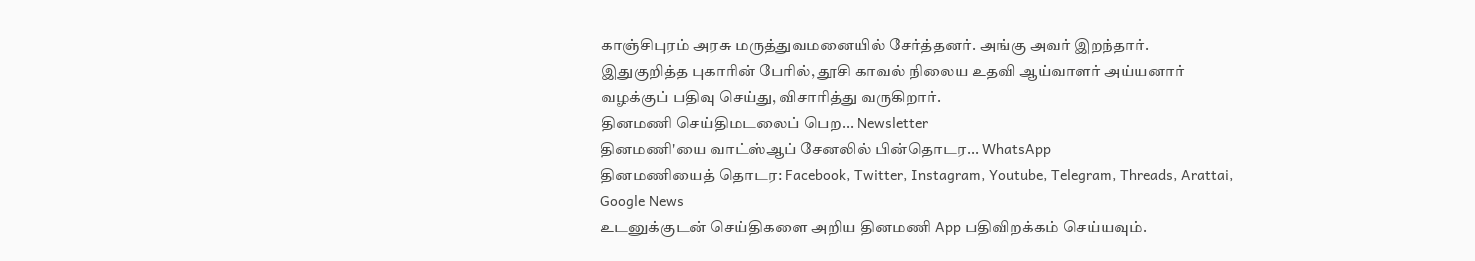காஞ்சிபுரம் அரசு மருத்துவமனையில் சேர்த்தனர். அங்கு அவர் இறந்தார்.
இதுகுறித்த புகாரின் பேரில், தூசி காவல் நிலைய உதவி ஆய்வாளர் அய்யனார் வழக்குப் பதிவு செய்து, விசாரித்து வருகிறார்.
தினமணி செய்திமடலைப் பெற... Newsletter
தினமணி'யை வாட்ஸ்ஆப் சேனலில் பின்தொடர... WhatsApp
தினமணியைத் தொடர: Facebook, Twitter, Instagram, Youtube, Telegram, Threads, Arattai, Google News
உடனுக்குடன் செய்திகளை அறிய தினமணி App பதிவிறக்கம் செய்யவும்.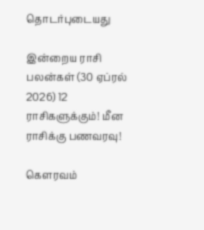தொடர்புடையது

இன்றைய ராசி பலன்கள் (30 ஏப்ரல் 2026) 12 ராசிகளுக்கும்! மீன ராசிக்கு பணவரவு!

கௌரவம்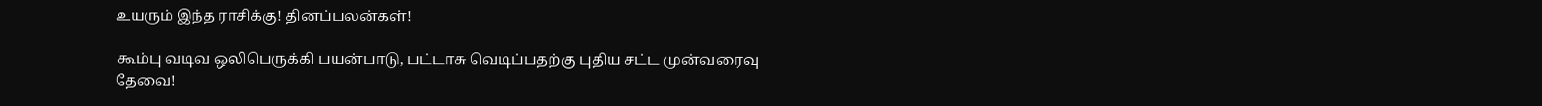உயரும் இந்த ராசிக்கு! தினப்பலன்கள்!

கூம்பு வடிவ ஒலிபெருக்கி பயன்பாடு, பட்டாசு வெடிப்பதற்கு புதிய சட்ட முன்வரைவு தேவை!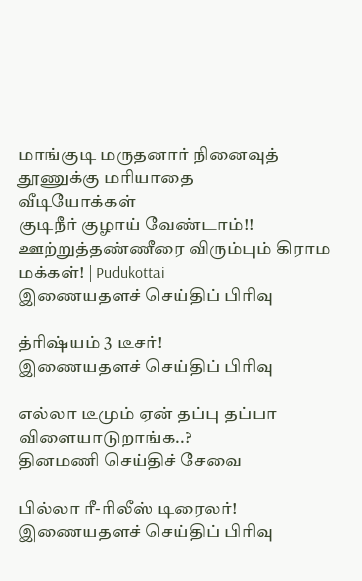மாங்குடி மருதனார் நினைவுத் தூணுக்கு மரியாதை
வீடியோக்கள்
குடிநீர் குழாய் வேண்டாம்!! ஊற்றுத்தண்ணீரை விரும்பும் கிராம மக்கள்! | Pudukottai
இணையதளச் செய்திப் பிரிவு

த்ரிஷ்யம் 3 டீசர்!
இணையதளச் செய்திப் பிரிவு

எல்லா டீமும் ஏன் தப்பு தப்பா விளையாடுறாங்க..?
தினமணி செய்திச் சேவை

பில்லா ரீ-ரிலீஸ் டிரைலர்!
இணையதளச் செய்திப் பிரிவு